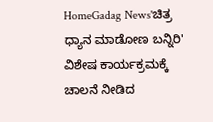HomeGadag News'ಚಿತ್ರ ಧ್ಯಾನ ಮಾಡೋಣ ಬನ್ನಿರಿ' ವಿಶೇಷ ಕಾರ್ಯಕ್ರಮಕ್ಕೆ ಚಾಲನೆ ನೀಡಿದ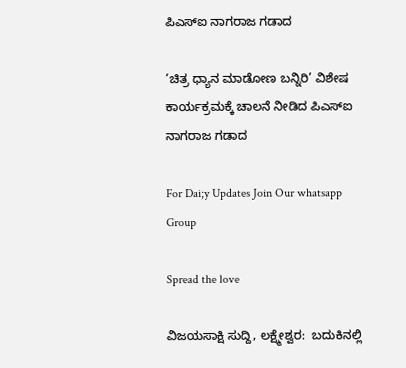ಪಿಎಸ್‌ಐ ನಾಗರಾಜ ಗಡಾದ

‘ಚಿತ್ರ ಧ್ಯಾನ ಮಾಡೋಣ ಬನ್ನಿರಿ’ ವಿಶೇಷ ಕಾರ್ಯಕ್ರಮಕ್ಕೆ ಚಾಲನೆ ನೀಡಿದ ಪಿಎಸ್‌ಐ ನಾಗರಾಜ ಗಡಾದ

For Dai;y Updates Join Our whatsapp Group

Spread the love

ವಿಜಯಸಾಕ್ಷಿ ಸುದ್ದಿ, ಲಕ್ಷ್ಮೇಶ್ವರ:  ಬದುಕಿನಲ್ಲಿ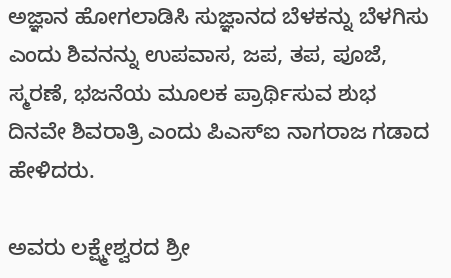ಅಜ್ಞಾನ ಹೋಗಲಾಡಿಸಿ ಸುಜ್ಞಾನದ ಬೆಳಕನ್ನು ಬೆಳಗಿಸು ಎಂದು ಶಿವನನ್ನು ಉಪವಾಸ, ಜಪ, ತಪ, ಪೂಜೆ, ಸ್ಮರಣೆ, ಭಜನೆಯ ಮೂಲಕ ಪ್ರಾರ್ಥಿಸುವ ಶುಭ ದಿನವೇ ಶಿವರಾತ್ರಿ ಎಂದು ಪಿಎಸ್‌ಐ ನಾಗರಾಜ ಗಡಾದ ಹೇಳಿದರು.

ಅವರು ಲಕ್ಷ್ಮೇಶ್ವರದ ಶ್ರೀ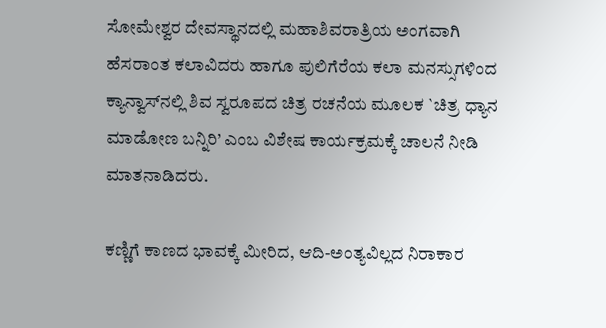ಸೋಮೇಶ್ವರ ದೇವಸ್ಥಾನದಲ್ಲಿ ಮಹಾಶಿವರಾತ್ರಿಯ ಅಂಗವಾಗಿ ಹೆಸರಾಂತ ಕಲಾವಿದರು ಹಾಗೂ ಪುಲಿಗೆರೆಯ ಕಲಾ ಮನಸ್ಸುಗಳಿಂದ ಕ್ಯಾನ್ವಾಸ್‌ನಲ್ಲಿ ಶಿವ ಸ್ವರೂಪದ ಚಿತ್ರ ರಚನೆಯ ಮೂಲಕ `ಚಿತ್ರ ಧ್ಯಾನ ಮಾಡೋಣ ಬನ್ನಿರಿ’ ಎಂಬ ವಿಶೇಷ ಕಾರ್ಯಕ್ರಮಕ್ಕೆ ಚಾಲನೆ ನೀಡಿ ಮಾತನಾಡಿದರು.

ಕಣ್ಣಿಗೆ ಕಾಣದ ಭಾವಕ್ಕೆ ಮೀರಿದ, ಆದಿ-ಅಂತ್ಯವಿಲ್ಲದ ನಿರಾಕಾರ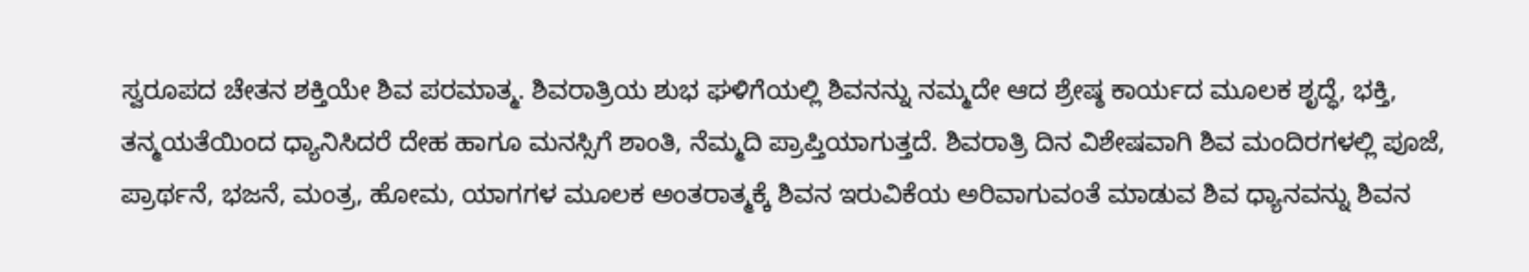ಸ್ವರೂಪದ ಚೇತನ ಶಕ್ತಿಯೇ ಶಿವ ಪರಮಾತ್ಮ. ಶಿವರಾತ್ರಿಯ ಶುಭ ಘಳಿಗೆಯಲ್ಲಿ ಶಿವನನ್ನು ನಮ್ಮದೇ ಆದ ಶ್ರೇಷ್ಠ ಕಾರ್ಯದ ಮೂಲಕ ಶೃದ್ಧೆ, ಭಕ್ತಿ, ತನ್ಮಯತೆಯಿಂದ ಧ್ಯಾನಿಸಿದರೆ ದೇಹ ಹಾಗೂ ಮನಸ್ಸಿಗೆ ಶಾಂತಿ, ನೆಮ್ಮದಿ ಪ್ರಾಪ್ತಿಯಾಗುತ್ತದೆ. ಶಿವರಾತ್ರಿ ದಿನ ವಿಶೇಷವಾಗಿ ಶಿವ ಮಂದಿರಗಳಲ್ಲಿ ಪೂಜೆ, ಪ್ರಾರ್ಥನೆ, ಭಜನೆ, ಮಂತ್ರ, ಹೋಮ, ಯಾಗಗಳ ಮೂಲಕ ಅಂತರಾತ್ಮಕ್ಕೆ ಶಿವನ ಇರುವಿಕೆಯ ಅರಿವಾಗುವಂತೆ ಮಾಡುವ ಶಿವ ಧ್ಯಾನವನ್ನು ಶಿವನ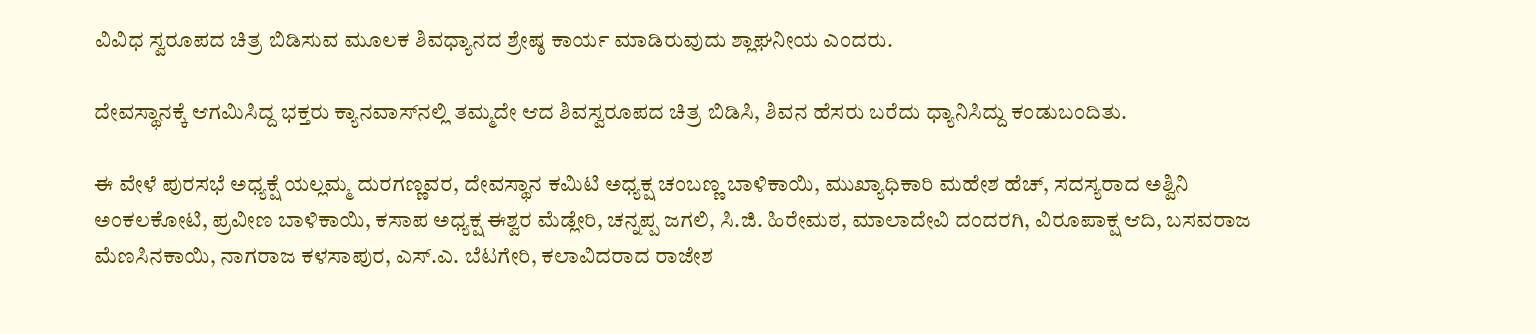ವಿವಿಧ ಸ್ವರೂಪದ ಚಿತ್ರ ಬಿಡಿಸುವ ಮೂಲಕ ಶಿವಧ್ಯಾನದ ಶ್ರೇಷ್ಠ ಕಾರ್ಯ ಮಾಡಿರುವುದು ಶ್ಲಾಘನೀಯ ಎಂದರು.

ದೇವಸ್ಥಾನಕ್ಕೆ ಆಗಮಿಸಿದ್ದ ಭಕ್ತರು ಕ್ಯಾನವಾಸ್‌ನಲ್ಲಿ ತಮ್ಮದೇ ಆದ ಶಿವಸ್ವರೂಪದ ಚಿತ್ರ ಬಿಡಿಸಿ, ಶಿವನ ಹೆಸರು ಬರೆದು ಧ್ಯಾನಿಸಿದ್ದು ಕಂಡುಬಂದಿತು.

ಈ ವೇಳೆ ಪುರಸಭೆ ಅಧ್ಯಕ್ಷೆ ಯಲ್ಲಮ್ಮ ದುರಗಣ್ಣವರ, ದೇವಸ್ಥಾನ ಕಮಿಟಿ ಅಧ್ಯಕ್ಷ ಚಂಬಣ್ಣ ಬಾಳಿಕಾಯಿ, ಮುಖ್ಯಾಧಿಕಾರಿ ಮಹೇಶ ಹೆಚ್, ಸದಸ್ಯರಾದ ಅಶ್ವಿನಿ ಅಂಕಲಕೋಟಿ, ಪ್ರವೀಣ ಬಾಳಿಕಾಯಿ, ಕಸಾಪ ಅಧ್ಯಕ್ಷ ಈಶ್ವರ ಮೆಡ್ಲೇರಿ, ಚನ್ನಪ್ಪ ಜಗಲಿ, ಸಿ.ಜಿ. ಹಿರೇಮಠ, ಮಾಲಾದೇವಿ ದಂದರಗಿ, ವಿರೂಪಾಕ್ಷ ಆದಿ, ಬಸವರಾಜ ಮೆಣಸಿನಕಾಯಿ, ನಾಗರಾಜ ಕಳಸಾಪುರ, ಎಸ್.ಎ. ಬೆಟಗೇರಿ, ಕಲಾವಿದರಾದ ರಾಜೇಶ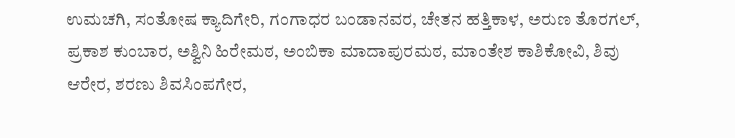ಉಮಚಗಿ, ಸಂತೋಷ ಕ್ಯಾದಿಗೇರಿ, ಗಂಗಾಧರ ಬಂಡಾನವರ, ಚೇತನ ಹತ್ತಿಕಾಳ, ಅರುಣ ತೊರಗಲ್, ಪ್ರಕಾಶ ಕುಂಬಾರ, ಅಶ್ವಿನಿ ಹಿರೇಮಠ, ಅಂಬಿಕಾ ಮಾದಾಪುರಮಠ, ಮಾಂತೇಶ ಕಾಶಿಕೋವಿ, ಶಿವು ಆರೇರ, ಶರಣು ಶಿವಸಿಂಪಗೇರ,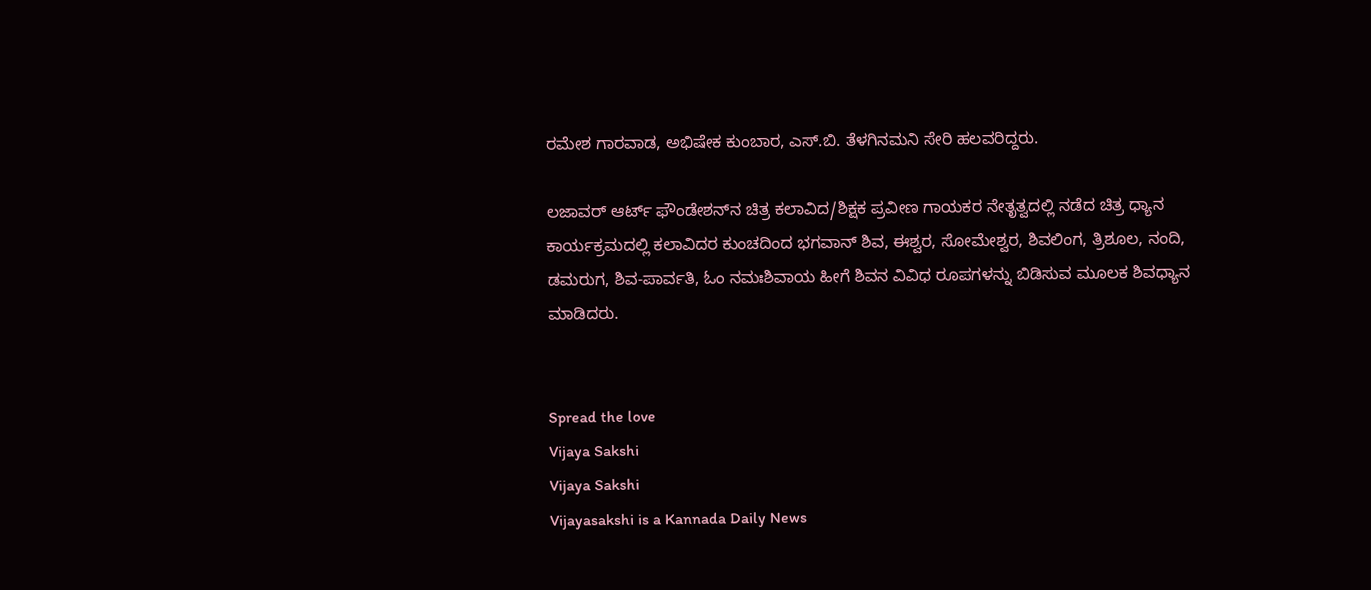ರಮೇಶ ಗಾರವಾಡ, ಅಭಿಷೇಕ ಕುಂಬಾರ, ಎಸ್.ಬಿ. ತೆಳಗಿನಮನಿ ಸೇರಿ ಹಲವರಿದ್ದರು.

ಲಜಾವರ್ ಆರ್ಟ್ ಫೌಂಡೇಶನ್‌ನ ಚಿತ್ರ ಕಲಾವಿದ/ಶಿಕ್ಷಕ ಪ್ರವೀಣ ಗಾಯಕರ ನೇತೃತ್ವದಲ್ಲಿ ನಡೆದ ಚಿತ್ರ ಧ್ಯಾನ ಕಾರ್ಯಕ್ರಮದಲ್ಲಿ ಕಲಾವಿದರ ಕುಂಚದಿಂದ ಭಗವಾನ್ ಶಿವ, ಈಶ್ವರ, ಸೋಮೇಶ್ವರ, ಶಿವಲಿಂಗ, ತ್ರಿಶೂಲ, ನಂದಿ, ಡಮರುಗ, ಶಿವ-ಪಾರ್ವತಿ, ಓಂ ನಮಃಶಿವಾಯ ಹೀಗೆ ಶಿವನ ವಿವಿಧ ರೂಪಗಳನ್ನು ಬಿಡಿಸುವ ಮೂಲಕ ಶಿವಧ್ಯಾನ ಮಾಡಿದರು.


Spread the love
Vijaya Sakshi
Vijaya Sakshi
Vijayasakshi is a Kannada Daily News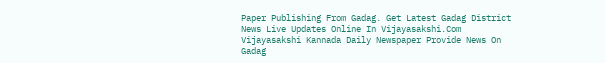Paper Publishing From Gadag. Get Latest Gadag District News Live Updates Online In Vijayasakshi.Com Vijayasakshi Kannada Daily Newspaper Provide News On Gadag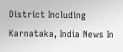District Including Karnataka, India News In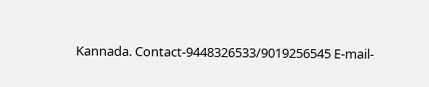Kannada. Contact-9448326533/9019256545 E-mail-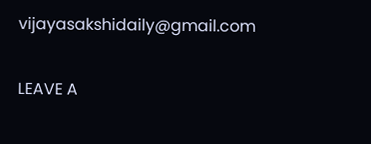vijayasakshidaily@gmail.com

LEAVE A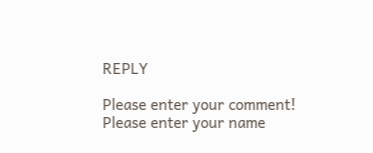REPLY

Please enter your comment!
Please enter your name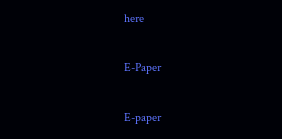here

E-Paper

E-paper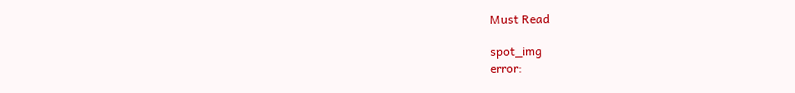Must Read

spot_img
error: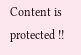Content is protected !!